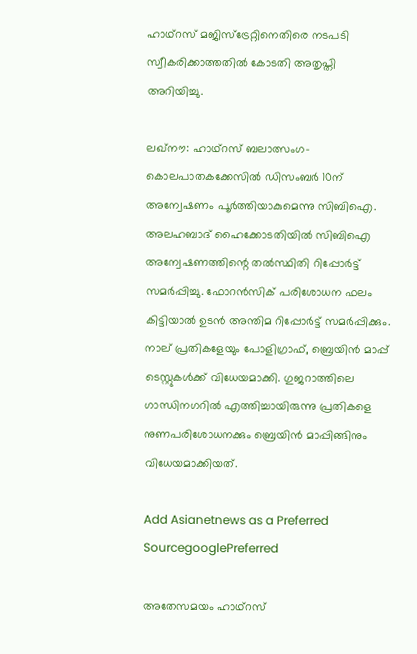ഹാഥ്‌റസ് മജിസ്ട്രേറ്റിനെതിരെ നടപടി സ്വീകരിക്കാത്തതില്‍ കോടതി അതൃപ്തി അറിയിച്ചു.

ലഖ്‌നൗ: ഹാഥ്‌റസ് ബലാത്സംഗ-കൊലപാതകക്കേസില്‍ ഡിസംബര്‍ 10ന് അന്വേഷണം പൂര്‍ത്തിയാകുമെന്നു സിബിഐ. അലഹബാദ് ഹൈക്കോടതിയില്‍ സിബിഐ അന്വേഷണത്തിന്റെ തല്‍സ്ഥിതി റിപ്പോര്‍ട്ട് സമര്‍പ്പിച്ചു. ഫോറന്‍സിക് പരിശോധന ഫലം കിട്ടിയാല്‍ ഉടന്‍ അന്തിമ റിപ്പോര്‍ട്ട് സമര്‍പ്പിക്കും.
നാല് പ്രതികളേയും പോളിഗ്രാഫ്, ബ്രെയിന്‍ മാപ്പ് ടെസ്റ്റുകള്‍ക്ക് വിധേയമാക്കി. ഗുജറാത്തിലെ ഗാന്ധിനഗറില്‍ എത്തിച്ചായിരുന്നു പ്രതികളെ നുണപരിശോധനക്കും ബ്രെയിന്‍ മാപ്പിങ്ങിനും വിധേയമാക്കിയത്.

Add Asianetnews as a Preferred SourcegooglePreferred

അതേസമയം ഹാഥ്‌റസ്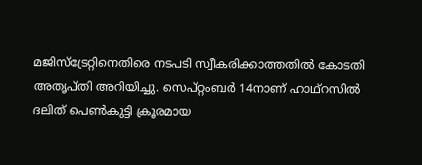മജിസ്ട്രേറ്റിനെതിരെ നടപടി സ്വീകരിക്കാത്തതില്‍ കോടതി അതൃപ്തി അറിയിച്ചു. സെപ്റ്റംബര്‍ 14നാണ് ഹാഥ്‌റസില്‍ ദലിത് പെണ്‍കുട്ടി ക്രൂരമായ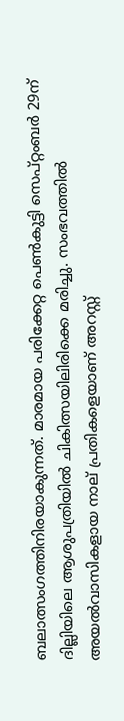ബലാത്സംഗത്തിനിരയാകുന്നത്. മാരമായ പരിക്കേറ്റ പെണ്‍കുട്ടി സെപ്റ്റംബര്‍ 29ന് ദില്ലിയിലെ ആശുപത്രിയില്‍ ചികിത്സയിലിരിക്കെ മരിച്ചു. സംഭവത്തില്‍ അയല്‍വാസികളായ നാല് പ്രതികളെയാണ് അറസ്റ്റ്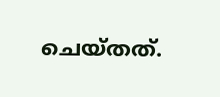ചെയ്തത്.